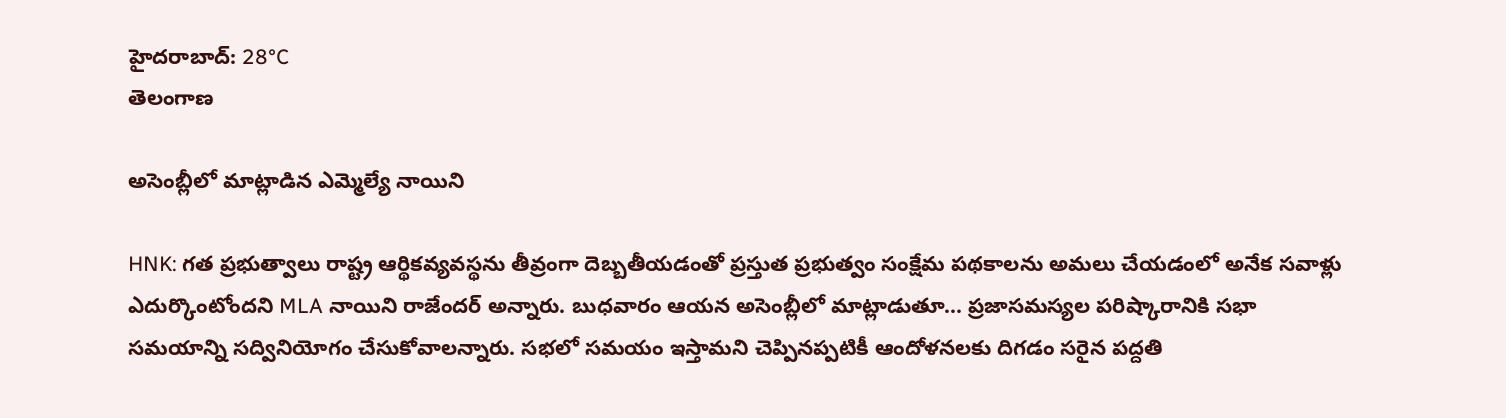హైదరాబాద్: 28°C
తెలంగాణ

అసెంబ్లీలో మాట్లాడిన ఎమ్మెల్యే నాయిని

HNK: గత ప్రభుత్వాలు రాష్ట్ర ఆర్థికవ్యవస్థను తీవ్రంగా దెబ్బతీయడంతో ప్రస్తుత ప్రభుత్వం సంక్షేమ పథకాలను అమలు చేయడంలో అనేక సవాళ్లు ఎదుర్కొంటోందని MLA నాయిని రాజేందర్ అన్నారు. బుధవారం ఆయన అసెంబ్లీలో మాట్లాడుతూ... ప్రజాసమస్యల పరిష్కారానికి సభా సమయాన్ని సద్వినియోగం చేసుకోవాలన్నారు. సభలో సమయం ఇస్తామని చెప్పినప్పటికీ ఆందోళనలకు దిగడం సరైన పద్దతి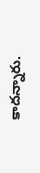కాదన్నారు.